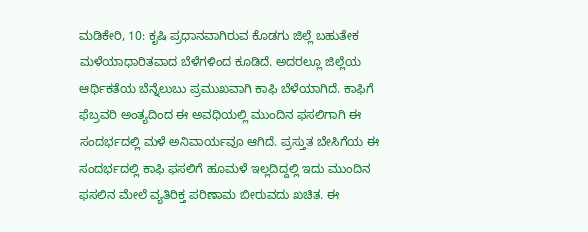ಮಡಿಕೇರಿ, 10: ಕೃಷಿ ಪ್ರಧಾನವಾಗಿರುವ ಕೊಡಗು ಜಿಲ್ಲೆ ಬಹುತೇಕ ಮಳೆಯಾಧಾರಿತವಾದ ಬೆಳೆಗಳಿಂದ ಕೂಡಿದೆ. ಅದರಲ್ಲೂ ಜಿಲ್ಲೆಯ ಆರ್ಥಿಕತೆಯ ಬೆನ್ನೆಲುಬು ಪ್ರಮುಖವಾಗಿ ಕಾಫಿ ಬೆಳೆಯಾಗಿದೆ. ಕಾಫಿಗೆ ಫೆಬ್ರವರಿ ಅಂತ್ಯದಿಂದ ಈ ಅವಧಿಯಲ್ಲಿ ಮುಂದಿನ ಫಸಲಿಗಾಗಿ ಈ ಸಂದರ್ಭದಲ್ಲಿ ಮಳೆ ಅನಿವಾರ್ಯವೂ ಆಗಿದೆ. ಪ್ರಸ್ತುತ ಬೇಸಿಗೆಯ ಈ ಸಂದರ್ಭದಲ್ಲಿ ಕಾಫಿ ಫಸಲಿಗೆ ಹೂಮಳೆ ಇಲ್ಲದಿದ್ದಲ್ಲಿ ಇದು ಮುಂದಿನ ಫಸಲಿನ ಮೇಲೆ ವ್ಯತಿರಿಕ್ತ ಪರಿಣಾಮ ಬೀರುವದು ಖಚಿತ. ಈ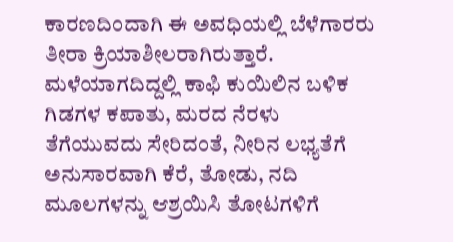ಕಾರಣದಿಂದಾಗಿ ಈ ಅವಧಿಯಲ್ಲಿ ಬೆಳೆಗಾರರು ತೀರಾ ಕ್ರಿಯಾಶೀಲರಾಗಿರುತ್ತಾರೆ. ಮಳೆಯಾಗದಿದ್ದಲ್ಲಿ ಕಾಫಿ ಕುಯಿಲಿನ ಬಳಿಕ ಗಿಡಗಳ ಕಪಾತು, ಮರದ ನೆರಳು ತೆಗೆಯುವದು ಸೇರಿದಂತೆ, ನೀರಿನ ಲಭ್ಯತೆಗೆ ಅನುಸಾರವಾಗಿ ಕೆರೆ, ತೋಡು, ನದಿ ಮೂಲಗಳನ್ನು ಆಶ್ರಯಿಸಿ ತೋಟಗಳಿಗೆ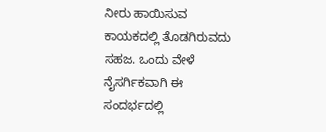ನೀರು ಹಾಯಿಸುವ ಕಾಯಕದಲ್ಲಿ ತೊಡಗಿರುವದು ಸಹಜ. ಒಂದು ವೇಳೆ ನೈಸರ್ಗಿಕವಾಗಿ ಈ ಸಂದರ್ಭದಲ್ಲಿ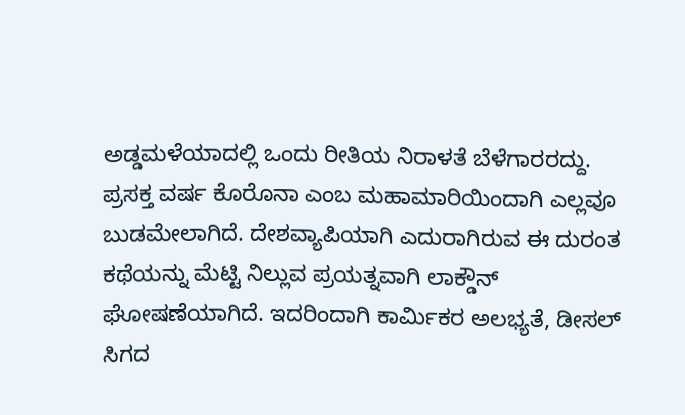ಅಡ್ಡಮಳೆಯಾದಲ್ಲಿ ಒಂದು ರೀತಿಯ ನಿರಾಳತೆ ಬೆಳೆಗಾರರದ್ದು.
ಪ್ರಸಕ್ತ ವರ್ಷ ಕೊರೊನಾ ಎಂಬ ಮಹಾಮಾರಿಯಿಂದಾಗಿ ಎಲ್ಲವೂ ಬುಡಮೇಲಾಗಿದೆ. ದೇಶವ್ಯಾಪಿಯಾಗಿ ಎದುರಾಗಿರುವ ಈ ದುರಂತ ಕಥೆಯನ್ನು ಮೆಟ್ಟಿ ನಿಲ್ಲುವ ಪ್ರಯತ್ನವಾಗಿ ಲಾಕ್ಡೌನ್ ಘೋಷಣೆಯಾಗಿದೆ. ಇದರಿಂದಾಗಿ ಕಾರ್ಮಿಕರ ಅಲಭ್ಯತೆ, ಡೀಸಲ್ ಸಿಗದ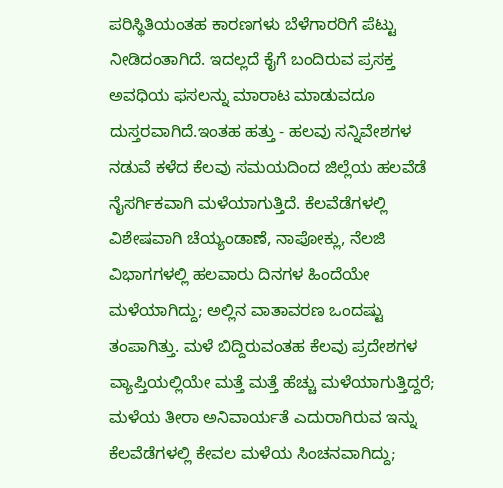ಪರಿಸ್ಥಿತಿಯಂತಹ ಕಾರಣಗಳು ಬೆಳೆಗಾರರಿಗೆ ಪೆಟ್ಟು ನೀಡಿದಂತಾಗಿದೆ. ಇದಲ್ಲದೆ ಕೈಗೆ ಬಂದಿರುವ ಪ್ರಸಕ್ತ ಅವಧಿಯ ಫಸಲನ್ನು ಮಾರಾಟ ಮಾಡುವದೂ ದುಸ್ತರವಾಗಿದೆ.ಇಂತಹ ಹತ್ತು - ಹಲವು ಸನ್ನಿವೇಶಗಳ ನಡುವೆ ಕಳೆದ ಕೆಲವು ಸಮಯದಿಂದ ಜಿಲ್ಲೆಯ ಹಲವೆಡೆ ನೈಸರ್ಗಿಕವಾಗಿ ಮಳೆಯಾಗುತ್ತಿದೆ. ಕೆಲವೆಡೆಗಳಲ್ಲಿ ವಿಶೇಷವಾಗಿ ಚೆಯ್ಯಂಡಾಣೆ, ನಾಪೋಕ್ಲು, ನೆಲಜಿ ವಿಭಾಗಗಳಲ್ಲಿ ಹಲವಾರು ದಿನಗಳ ಹಿಂದೆಯೇ ಮಳೆಯಾಗಿದ್ದು; ಅಲ್ಲಿನ ವಾತಾವರಣ ಒಂದಷ್ಟು ತಂಪಾಗಿತ್ತು. ಮಳೆ ಬಿದ್ದಿರುವಂತಹ ಕೆಲವು ಪ್ರದೇಶಗಳ ವ್ಯಾಪ್ತಿಯಲ್ಲಿಯೇ ಮತ್ತೆ ಮತ್ತೆ ಹೆಚ್ಚು ಮಳೆಯಾಗುತ್ತಿದ್ದರೆ; ಮಳೆಯ ತೀರಾ ಅನಿವಾರ್ಯತೆ ಎದುರಾಗಿರುವ ಇನ್ನು ಕೆಲವೆಡೆಗಳಲ್ಲಿ ಕೇವಲ ಮಳೆಯ ಸಿಂಚನವಾಗಿದ್ದು;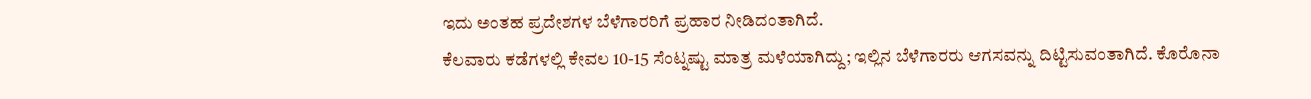ಇದು ಅಂತಹ ಪ್ರದೇಶಗಳ ಬೆಳೆಗಾರರಿಗೆ ಪ್ರಹಾರ ನೀಡಿದಂತಾಗಿದೆ.
ಕೆಲವಾರು ಕಡೆಗಳಲ್ಲಿ ಕೇವಲ 10-15 ಸೆಂಟ್ನಷ್ಟು ಮಾತ್ರ ಮಳೆಯಾಗಿದ್ದು; ಇಲ್ಲಿನ ಬೆಳೆಗಾರರು ಆಗಸವನ್ನು ದಿಟ್ಟಿಸುವಂತಾಗಿದೆ. ಕೊರೊನಾ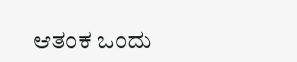ಆತಂಕ ಒಂದು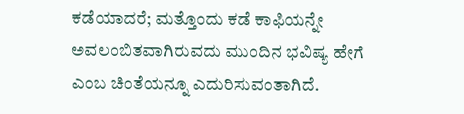ಕಡೆಯಾದರೆ; ಮತ್ತೊಂದು ಕಡೆ ಕಾಫಿಯನ್ನೇ ಅವಲಂಬಿತವಾಗಿರುವದು ಮುಂದಿನ ಭವಿಷ್ಯ ಹೇಗೆ ಎಂಬ ಚಿಂತೆಯನ್ನೂ ಎದುರಿಸುವಂತಾಗಿದೆ.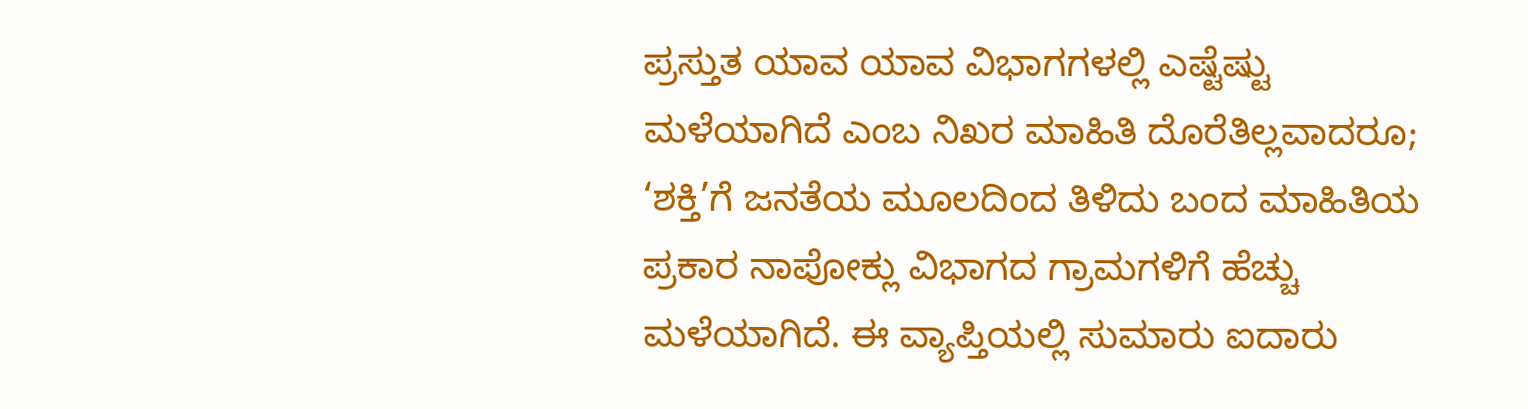ಪ್ರಸ್ತುತ ಯಾವ ಯಾವ ವಿಭಾಗಗಳಲ್ಲಿ ಎಷ್ಟೆಷ್ಟು ಮಳೆಯಾಗಿದೆ ಎಂಬ ನಿಖರ ಮಾಹಿತಿ ದೊರೆತಿಲ್ಲವಾದರೂ; ‘ಶಕ್ತಿ’ಗೆ ಜನತೆಯ ಮೂಲದಿಂದ ತಿಳಿದು ಬಂದ ಮಾಹಿತಿಯ ಪ್ರಕಾರ ನಾಪೋಕ್ಲು ವಿಭಾಗದ ಗ್ರಾಮಗಳಿಗೆ ಹೆಚ್ಚು ಮಳೆಯಾಗಿದೆ. ಈ ವ್ಯಾಪ್ತಿಯಲ್ಲಿ ಸುಮಾರು ಐದಾರು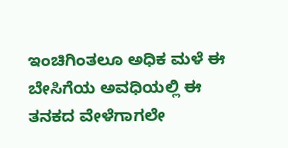ಇಂಚಿಗಿಂತಲೂ ಅಧಿಕ ಮಳೆ ಈ ಬೇಸಿಗೆಯ ಅವಧಿಯಲ್ಲಿ ಈ ತನಕದ ವೇಳೆಗಾಗಲೇ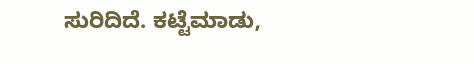ಸುರಿದಿದೆ. ಕಟ್ಟೆಮಾಡು,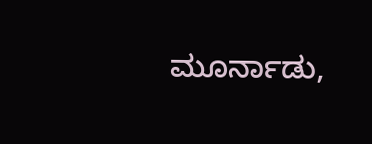ಮೂರ್ನಾಡು,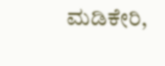ಮಡಿಕೇರಿ,